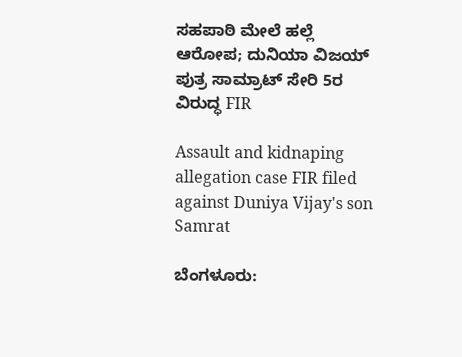ಸಹಪಾಠಿ ಮೇಲೆ ಹಲ್ಲೆ ಆರೋಪ; ದುನಿಯಾ ವಿಜಯ್ ಪುತ್ರ ಸಾಮ್ರಾಟ್ ಸೇರಿ 5ರ ವಿರುದ್ಧ FIR

Assault and kidnaping allegation case FIR filed against Duniya Vijay's son Samrat

ಬೆಂಗಳೂರು: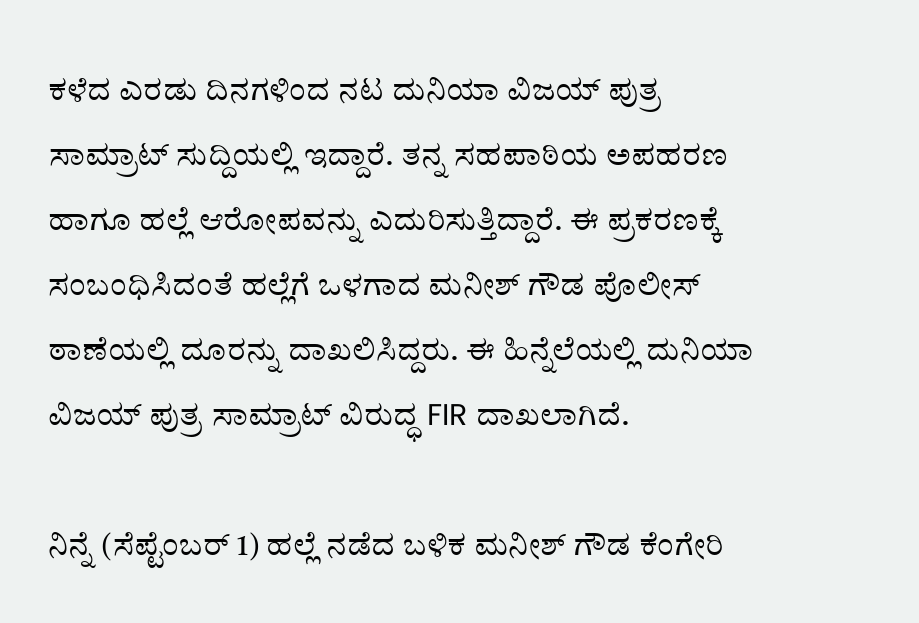ಕಳೆದ ಎರಡು ದಿನಗಳಿಂದ ನಟ ದುನಿಯಾ ವಿಜಯ್ ಪುತ್ರ ಸಾಮ್ರಾಟ್ ಸುದ್ದಿಯಲ್ಲಿ ಇದ್ದಾರೆ. ತನ್ನ ಸಹಪಾಠಿಯ ಅಪಹರಣ ಹಾಗೂ ಹಲ್ಲೆ ಆರೋಪವನ್ನು ಎದುರಿಸುತ್ತಿದ್ದಾರೆ. ಈ ಪ್ರಕರಣಕ್ಕೆ ಸಂಬಂಧಿಸಿದಂತೆ ಹಲ್ಲೆಗೆ ಒಳಗಾದ ಮನೀಶ್ ಗೌಡ ಪೊಲೀಸ್ ಠಾಣೆಯಲ್ಲಿ ದೂರನ್ನು ದಾಖಲಿಸಿದ್ದರು. ಈ ಹಿನ್ನೆಲೆಯಲ್ಲಿ ದುನಿಯಾ ವಿಜಯ್ ಪುತ್ರ ಸಾಮ್ರಾಟ್ ವಿರುದ್ಧ FIR ದಾಖಲಾಗಿದೆ.

ನಿನ್ನೆ (ಸೆಪ್ಟೆಂಬರ್ 1) ಹಲ್ಲೆ ನಡೆದ ಬಳಿಕ ಮನೀಶ್ ಗೌಡ ಕೆಂಗೇರಿ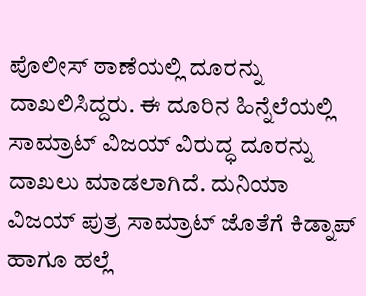ಪೊಲೀಸ್ ಠಾಣೆಯಲ್ಲಿ ದೂರನ್ನು ದಾಖಲಿಸಿದ್ದರು. ಈ ದೂರಿನ ಹಿನ್ನೆಲೆಯಲ್ಲಿ ಸಾಮ್ರಾಟ್ ವಿಜಯ್ ವಿರುದ್ಧ ದೂರನ್ನು ದಾಖಲು ಮಾಡಲಾಗಿದೆ. ದುನಿಯಾ ವಿಜಯ್ ಪುತ್ರ ಸಾಮ್ರಾಟ್ ಜೊತೆಗೆ ಕಿಡ್ನಾಪ್ ಹಾಗೂ ಹಲ್ಲೆ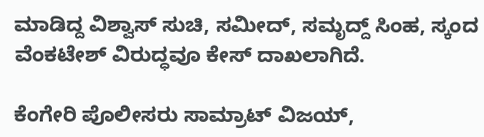ಮಾಡಿದ್ದ ವಿಶ್ವಾಸ್ ಸುಚಿ, ಸಮೀದ್, ಸಮೃದ್ದ್ ಸಿಂಹ, ಸ್ಕಂದ ವೆಂಕಟೇಶ್ ವಿರುದ್ಧವೂ ಕೇಸ್ ದಾಖಲಾಗಿದೆ.

ಕೆಂಗೇರಿ ಪೊಲೀಸರು ಸಾಮ್ರಾಟ್ ವಿಜಯ್,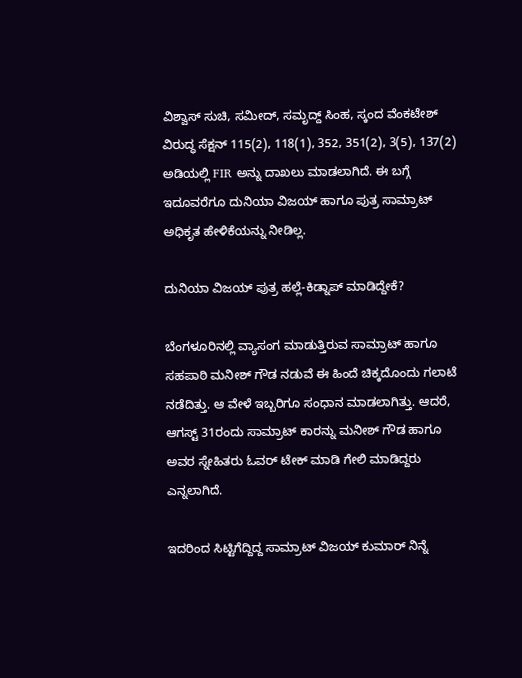ವಿಶ್ವಾಸ್ ಸುಚಿ, ಸಮೀದ್, ಸಮೃದ್ದ್ ಸಿಂಹ, ಸ್ಕಂದ ವೆಂಕಟೇಶ್ ವಿರುದ್ಧ ಸೆಕ್ಷನ್ 115(2), 118(1), 352, 351(2), 3(5), 137(2) ಅಡಿಯಲ್ಲಿ FIR ಅನ್ನು ದಾಖಲು ಮಾಡಲಾಗಿದೆ. ಈ ಬಗ್ಗೆ ಇದೂವರೆಗೂ ದುನಿಯಾ ವಿಜಯ್ ಹಾಗೂ ಪುತ್ರ ಸಾಮ್ರಾಟ್ ಅಧಿಕೃತ ಹೇಳಿಕೆಯನ್ನು ನೀಡಿಲ್ಲ.

ದುನಿಯಾ ವಿಜಯ್ ಪುತ್ರ ಹಲ್ಲೆ-ಕಿಡ್ನಾಪ್ ಮಾಡಿದ್ದೇಕೆ?

ಬೆಂಗಳೂರಿನಲ್ಲಿ ವ್ಯಾಸಂಗ ಮಾಡುತ್ತಿರುವ ಸಾಮ್ರಾಟ್ ಹಾಗೂ ಸಹಪಾಠಿ ಮನೀಶ್ ಗೌಡ ನಡುವೆ ಈ ಹಿಂದೆ ಚಿಕ್ಕದೊಂದು ಗಲಾಟೆ ನಡೆದಿತ್ತು. ಆ ವೇಳೆ ಇಬ್ಬರಿಗೂ ಸಂಧಾನ ಮಾಡಲಾಗಿತ್ತು. ಆದರೆ, ಆಗಸ್ಟ್ 31ರಂದು ಸಾಮ್ರಾಟ್ ಕಾರನ್ನು ಮನೀಶ್ ಗೌಡ ಹಾಗೂ ಅವರ ಸ್ನೇಹಿತರು ಓವರ್ ಟೇಕ್ ಮಾಡಿ ಗೇಲಿ ಮಾಡಿದ್ದರು ಎನ್ನಲಾಗಿದೆ.

ಇದರಿಂದ ಸಿಟ್ಟಿಗೆದ್ದಿದ್ದ ಸಾಮ್ರಾಟ್ ವಿಜಯ್ ಕುಮಾರ್ ನಿನ್ನೆ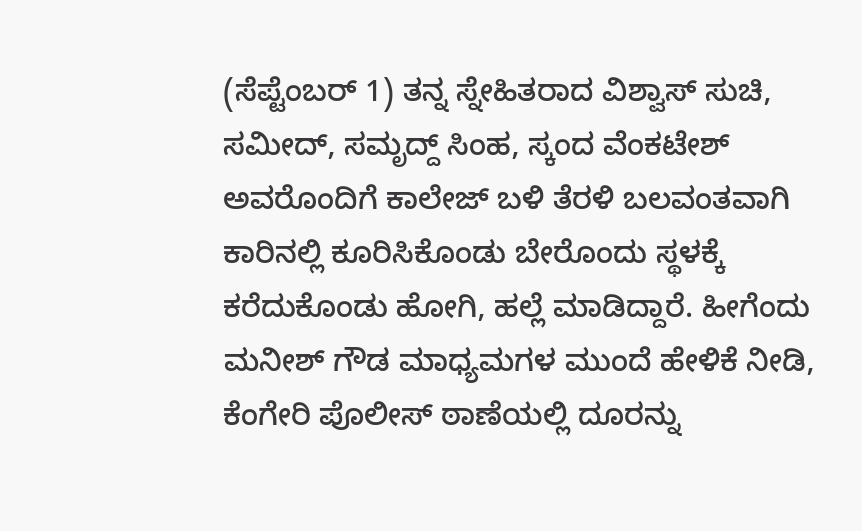(ಸೆಪ್ಟೆಂಬರ್ 1) ತನ್ನ ಸ್ನೇಹಿತರಾದ ವಿಶ್ವಾಸ್ ಸುಚಿ, ಸಮೀದ್, ಸಮೃದ್ದ್ ಸಿಂಹ, ಸ್ಕಂದ ವೆಂಕಟೇಶ್ ಅವರೊಂದಿಗೆ ಕಾಲೇಜ್ ಬಳಿ ತೆರಳಿ ಬಲವಂತವಾಗಿ ಕಾರಿನಲ್ಲಿ ಕೂರಿಸಿಕೊಂಡು ಬೇರೊಂದು ಸ್ಥಳಕ್ಕೆ ಕರೆದುಕೊಂಡು ಹೋಗಿ, ಹಲ್ಲೆ ಮಾಡಿದ್ದಾರೆ. ಹೀಗೆಂದು ಮನೀಶ್ ಗೌಡ ಮಾಧ್ಯಮಗಳ ಮುಂದೆ ಹೇಳಿಕೆ ನೀಡಿ, ಕೆಂಗೇರಿ ಪೊಲೀಸ್ ಠಾಣೆಯಲ್ಲಿ ದೂರನ್ನು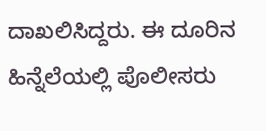ದಾಖಲಿಸಿದ್ದರು. ಈ ದೂರಿನ ಹಿನ್ನೆಲೆಯಲ್ಲಿ ಪೊಲೀಸರು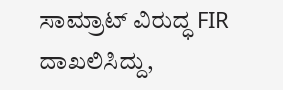ಸಾಮ್ರಾಟ್ ವಿರುದ್ಧ FIR ದಾಖಲಿಸಿದ್ದು,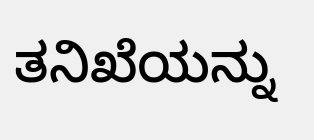ತನಿಖೆಯನ್ನು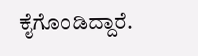ಕೈಗೊಂಡಿದ್ದಾರೆ.